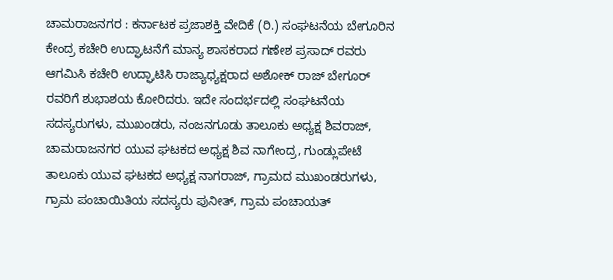ಚಾಮರಾಜನಗರ : ಕರ್ನಾಟಕ ಪ್ರಜಾಶಕ್ತಿ ವೇದಿಕೆ (ರಿ.) ಸಂಘಟನೆಯ ಬೇಗೂರಿನ ಕೇಂದ್ರ ಕಚೇರಿ ಉದ್ಘಾಟನೆಗೆ ಮಾನ್ಯ ಶಾಸಕರಾದ ಗಣೇಶ ಪ್ರಸಾದ್ ರವರು ಆಗಮಿಸಿ ಕಚೇರಿ ಉದ್ಘಾಟಿಸಿ ರಾಜ್ಯಾಧ್ಯಕ್ಷರಾದ ಅಶೋಕ್ ರಾಜ್ ಬೇಗೂರ್ ರವರಿಗೆ ಶುಭಾಶಯ ಕೋರಿದರು. ಇದೇ ಸಂದರ್ಭದಲ್ಲಿ ಸಂಘಟನೆಯ ಸದಸ್ಯರುಗಳು, ಮುಖಂಡರು, ನಂಜನಗೂಡು ತಾಲೂಕು ಅಧ್ಯಕ್ಷ ಶಿವರಾಜ್, ಚಾಮರಾಜನಗರ ಯುವ ಘಟಕದ ಅಧ್ಯಕ್ಷ ಶಿವ ನಾಗೇಂದ್ರ, ಗುಂಡ್ಲುಪೇಟೆ ತಾಲೂಕು ಯುವ ಘಟಕದ ಅಧ್ಯಕ್ಷ ನಾಗರಾಜ್, ಗ್ರಾಮದ ಮುಖಂಡರುಗಳು, ಗ್ರಾಮ ಪಂಚಾಯಿತಿಯ ಸದಸ್ಯರು ಪುನೀತ್, ಗ್ರಾಮ ಪಂಚಾಯತ್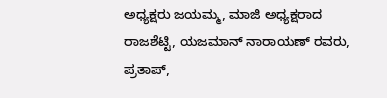ಅಧ್ಯಕ್ಷರು ಜಯಮ್ಮ, ಮಾಜಿ ಅಧ್ಯಕ್ಷರಾದ ರಾಜಶೆಟ್ಟಿ, ಯಜಮಾನ್ ನಾರಾಯಣ್ ರವರು, ಪ್ರತಾಪ್,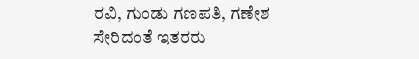ರವಿ, ಗುಂಡು ಗಣಪತಿ, ಗಣೇಶ ಸೇರಿದಂತೆ ಇತರರು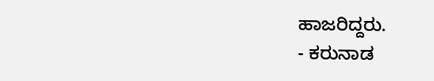ಹಾಜರಿದ್ದರು.
- ಕರುನಾಡ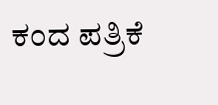ಕಂದ ಪತ್ರಿಕೆ